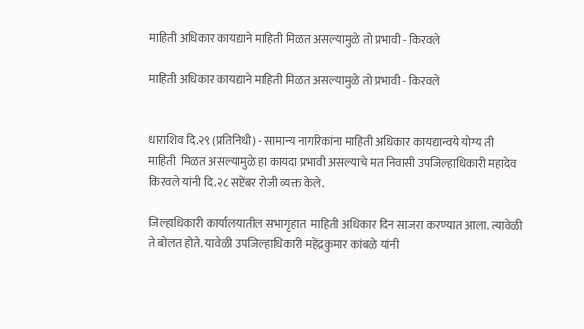माहिती अधिकार कायद्याने माहिती मिळत असल्यामुळे तो प्रभावी - किरवले

माहिती अधिकार कायद्याने माहिती मिळत असल्यामुळे तो प्रभावी - किरवले


धाराशिव दि.२९ (प्रतिनिधी) - सामान्य नागरिकांना माहिती अधिकार कायद्यान्वये योग्य ती माहिती  मिळत असल्यामुळे हा कायदा प्रभावी असल्याचे मत निवासी उपजिल्हाधिकारी महादेव किरवले यांनी दि.२८ सप्टेंबर रोजी व्यक्त केले.

जिल्हाधिकारी कार्यालयातील सभागृहात  माहिती अधिकार दिन साजरा करण्यात आला. त्यावेळी ते बोलत होते. यावेळी उपजिल्हाधिकारी महेंद्रकुमार कांबळे यांनी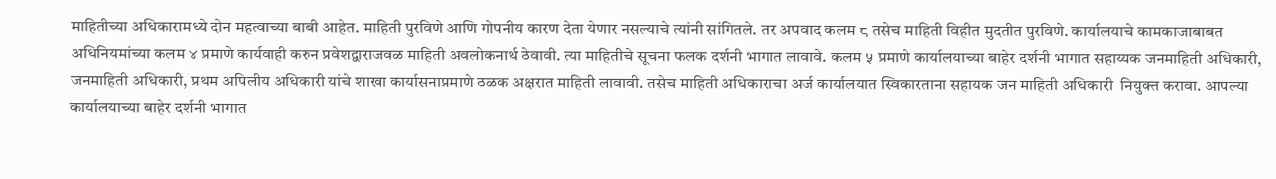माहितीच्या अधिकारामध्ये दोन महत्वाच्या बाबी आहेत. माहिती पुरविणे आणि गोपनीय कारण देता येणार नसल्याचे त्यांनी सांगितले. तर अपवाद कलम ८ तसेच माहिती विहीत मुदतीत पुरविणे. कार्यालयाचे कामकाजाबाबत अधिनियमांच्या कलम ४ प्रमाणे कार्यवाही करुन प्रवेशद्वाराजवळ माहिती अवलोकनार्थ ठेवावी. त्या माहितीचे सूचना फलक दर्शनी भागात लावावे. कलम ५ प्रमाणे कार्यालयाच्या बाहेर दर्शनी भागात सहाय्यक जनमाहिती अधिकारी, जनमाहिती अधिकारी, प्रथम अपिलीय अधिकारी यांचे शाखा कार्यासनाप्रमाणे ठळक अक्षरात माहिती लावावी. तसेच माहिती अधिकाराचा अर्ज कार्यालयात स्विकारताना सहायक जन माहिती अधिकारी  नियुक्त करावा. आपल्या कार्यालयाच्या बाहेर दर्शनी भागात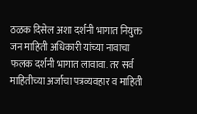ठळक दिसेल अशा दर्शनी भागात नियुक्त जन माहिती अधिकारी यांच्या नावाचा फलक दर्शनी भागात लावावा. तर सर्व माहितीच्या अर्जाचा पत्रव्यवहार व माहिती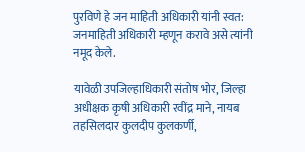पुरविणे हे जन माहिती अधिकारी यांनी स्वत: जनमाहिती अधिकारी म्हणून करावे असे त्यांनी नमूद केले.

यावेळी उपजिल्हाधिकारी संतोष भोर, जिल्हा अधीक्षक कृषी अधिकारी रवींद्र माने, नायब तहसिलदार कुलदीप कुलकर्णी,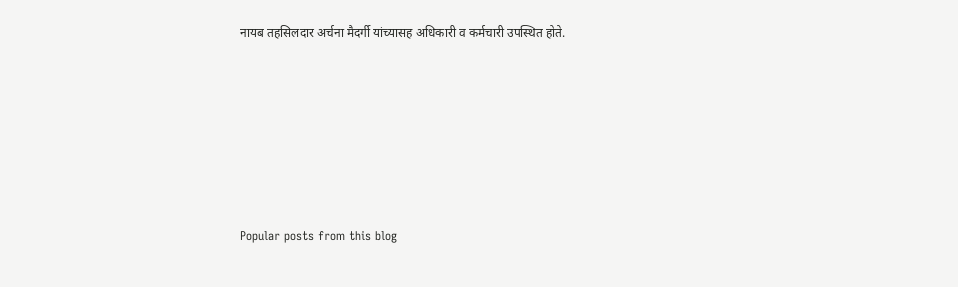नायब तहसिलदार अर्चना मैदर्गी यांच्यासह अधिकारी व कर्मचारी उपस्थित होते.







Popular posts from this blog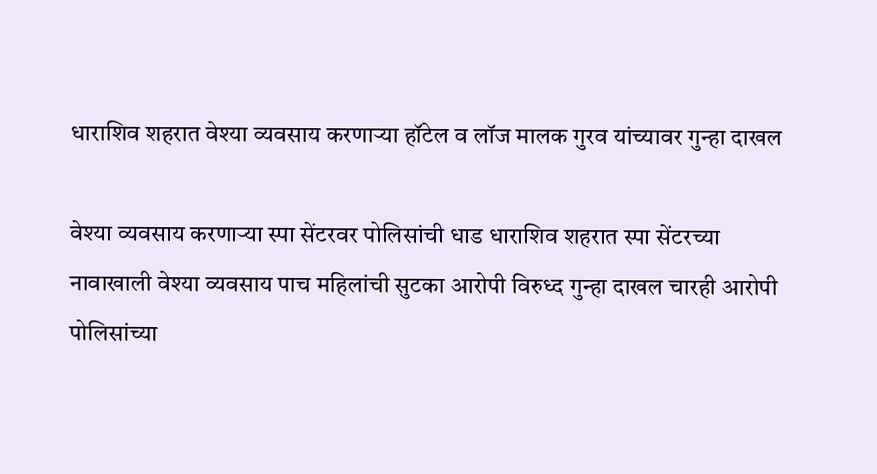धाराशिव शहरात वेश्या व्यवसाय करणाऱ्या हॉटेल व लॉज मालक गुरव यांच्यावर गुन्हा दाखल

वेश्या व्यवसाय करणाऱ्या स्पा सेंटरवर पोलिसांची धाड धाराशिव शहरात स्पा सेंटरच्या नावाखाली वेश्या व्यवसाय पाच महिलांची सुटका आरोपी विरुध्द गुन्हा दाखल चारही आरोपी पोलिसांच्या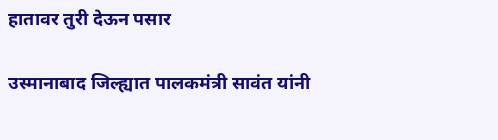हातावर तुरी देऊन पसार

उस्मानाबाद जिल्ह्यात पालकमंत्री सावंत यांनी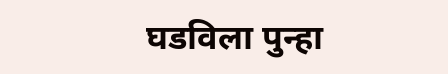घडविला पुन्हा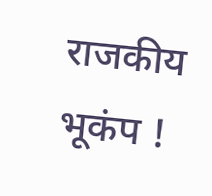राजकीय भूकंप !